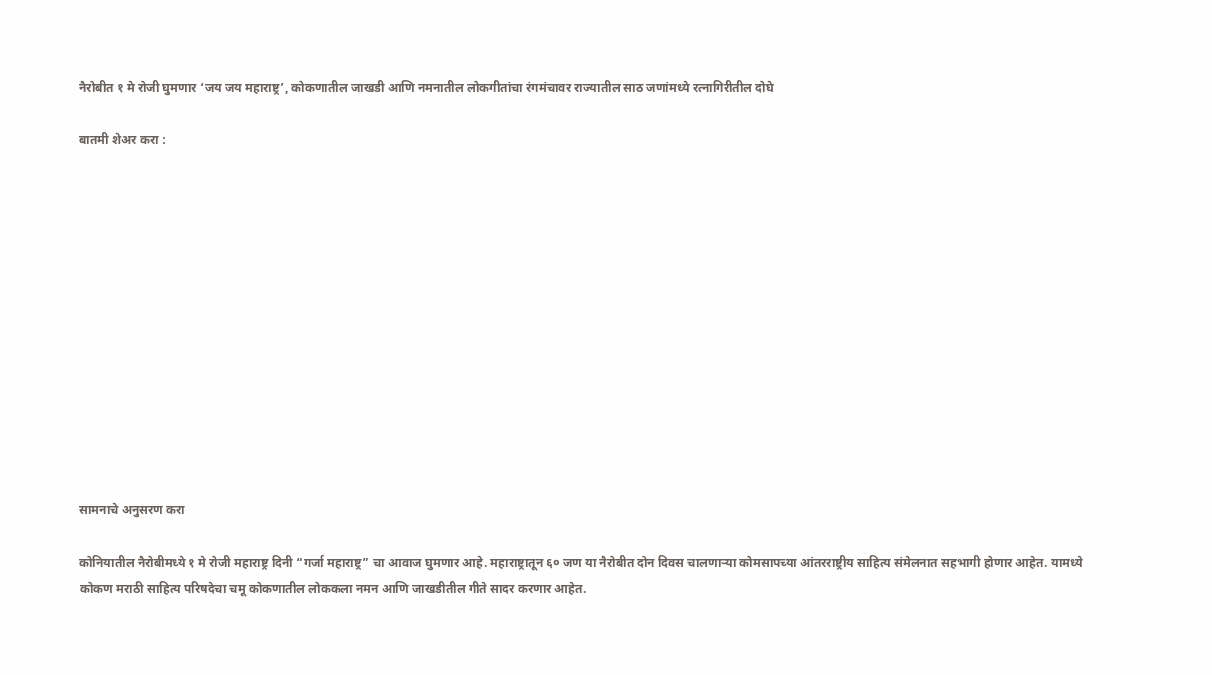नैरोबीत १ मे रोजी घुमणार ‘जय जय महाराष्ट्र’, कोकणातील जाखडी आणि नमनातील लोकगीतांचा रंगमंचावर राज्यातील साठ जणांमध्ये रत्नागिरीतील दोघे

बातमी शेअर करा :













सामनाचे अनुसरण करा

कोनियातील नैरोबीमध्ये १ मे रोजी महाराष्ट्र दिनी “गर्जा महाराष्ट्र” चा आवाज घुमणार आहे. महाराष्ट्रातून ६० जण या नैरोबीत दोन दिवस चालणाऱ्या कोमसापच्या आंतरराष्ट्रीय साहित्य संमेलनात सहभागी होणार आहेत. यामध्ये कोकण मराठी साहित्य परिषदेचा चमू कोकणातील लोककला नमन आणि जाखडीतील गीते सादर करणार आहेत.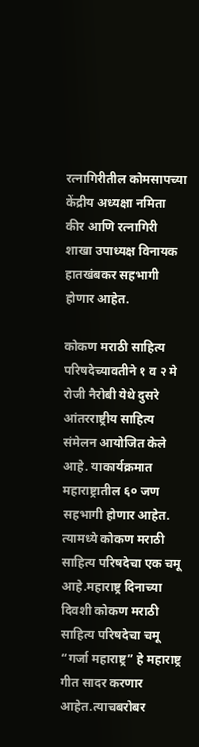रत्नागिरीतील कोमसापच्या केंद्रीय अध्यक्षा नमिता कीर आणि रत्नागिरी शाखा उपाध्यक्ष विनायक हातखंबकर सहभागी होणार आहेत.

कोकण मराठी साहित्य परिषदेच्यावतीने १ व २ मे रोजी नैरोबी येथे दुसरे आंतरराष्ट्रीय साहित्य संमेलन आयोजित केले आहे. याकार्यक्रमात महाराष्ट्रातील ६० जण सहभागी होणार आहेत. त्यामध्ये कोकण मराठी साहित्य परिषदेचा एक चमू आहे.महाराष्ट्र दिनाच्या दिवशी कोकण मराठी साहित्य परिषदेचा चमू “गर्जा महाराष्ट्र” हे महाराष्ट्र गीत सादर करणार आहेत.त्याचबरोबर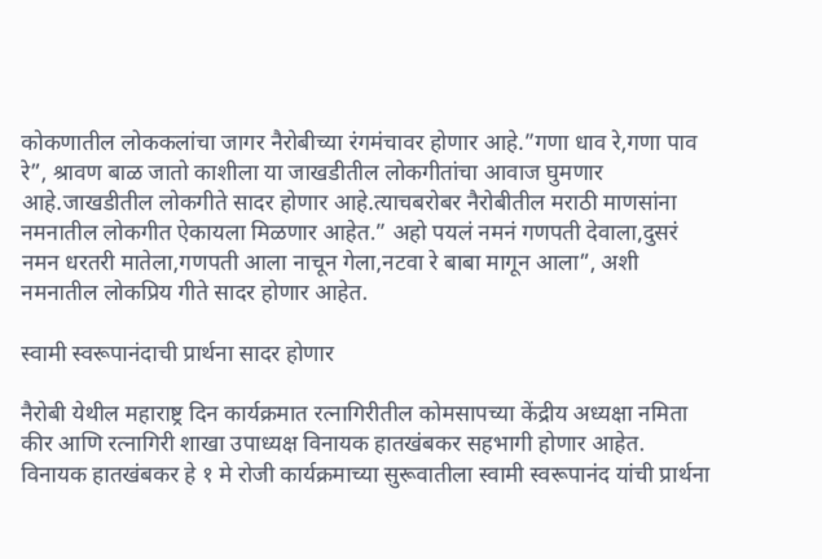कोकणातील लोककलांचा जागर नैरोबीच्या रंगमंचावर होणार आहे.”गणा धाव रे,गणा पाव रे”, श्रावण बाळ जातो काशीला या जाखडीतील लोकगीतांचा आवाज घुमणार आहे.जाखडीतील लोकगीते सादर होणार आहे.त्याचबरोबर नैरोबीतील मराठी माणसांना नमनातील लोकगीत ऐकायला मिळणार आहेत.” अहो पयलं नमनं गणपती देवाला,दुसरं नमन धरतरी मातेला,गणपती आला नाचून गेला,नटवा रे बाबा मागून आला”, अशी नमनातील लोकप्रिय गीते सादर होणार आहेत.

स्वामी स्वरूपानंदाची प्रार्थना सादर होणार

नैरोबी येथील महाराष्ट्र दिन कार्यक्रमात रत्नागिरीतील कोमसापच्या केंद्रीय अध्यक्षा नमिता कीर आणि रत्नागिरी शाखा उपाध्यक्ष विनायक हातखंबकर सहभागी होणार आहेत. विनायक हातखंबकर हे १ मे रोजी कार्यक्रमाच्या सुरूवातीला स्वामी स्वरूपानंद यांची प्रार्थना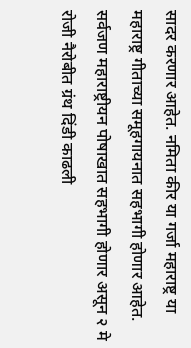सादर करणार आहेत. नमिता कीर या गर्जा महाराष्ट्र या महाराष्ट्र गीताच्या समूहगायनात सहभागी होणार आहेत. सर्वजण महाराष्ट्रीयन पोषाखात सहभागी होणार असून २ मे रोजी नैरोबीत ग्रंथ दिंडी काढली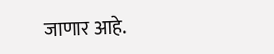जाणार आहे.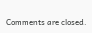Comments are closed.